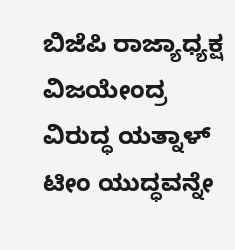ಬಿಜೆಪಿ ರಾಜ್ಯಾಧ್ಯಕ್ಷ ವಿಜಯೇಂದ್ರ ವಿರುದ್ಧ ಯತ್ನಾಳ್ ಟೀಂ ಯುದ್ಧವನ್ನೇ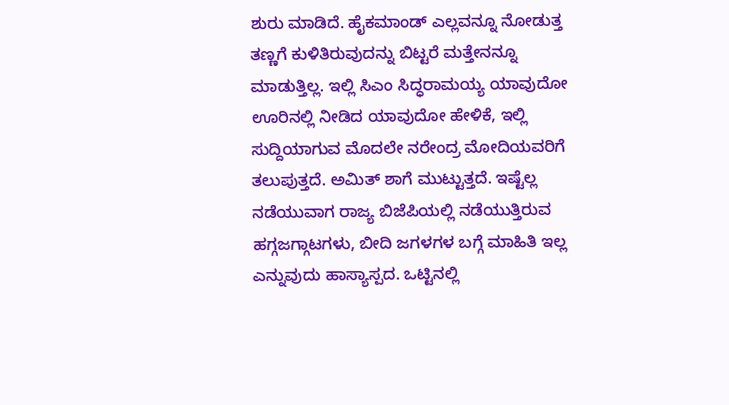ಶುರು ಮಾಡಿದೆ. ಹೈಕಮಾಂಡ್ ಎಲ್ಲವನ್ನೂ ನೋಡುತ್ತ ತಣ್ಣಗೆ ಕುಳಿತಿರುವುದನ್ನು ಬಿಟ್ಟರೆ ಮತ್ತೇನನ್ನೂ ಮಾಡುತ್ತಿಲ್ಲ. ಇಲ್ಲಿ ಸಿಎಂ ಸಿದ್ಧರಾಮಯ್ಯ ಯಾವುದೋ ಊರಿನಲ್ಲಿ ನೀಡಿದ ಯಾವುದೋ ಹೇಳಿಕೆ, ಇಲ್ಲಿ ಸುದ್ದಿಯಾಗುವ ಮೊದಲೇ ನರೇಂದ್ರ ಮೋದಿಯವರಿಗೆ ತಲುಪುತ್ತದೆ. ಅಮಿತ್ ಶಾಗೆ ಮುಟ್ಟುತ್ತದೆ. ಇಷ್ಟೆಲ್ಲ ನಡೆಯುವಾಗ ರಾಜ್ಯ ಬಿಜೆಪಿಯಲ್ಲಿ ನಡೆಯುತ್ತಿರುವ ಹಗ್ಗಜಗ್ಗಾಟಗಳು, ಬೀದಿ ಜಗಳಗಳ ಬಗ್ಗೆ ಮಾಹಿತಿ ಇಲ್ಲ ಎನ್ನುವುದು ಹಾಸ್ಯಾಸ್ಪದ. ಒಟ್ಟಿನಲ್ಲಿ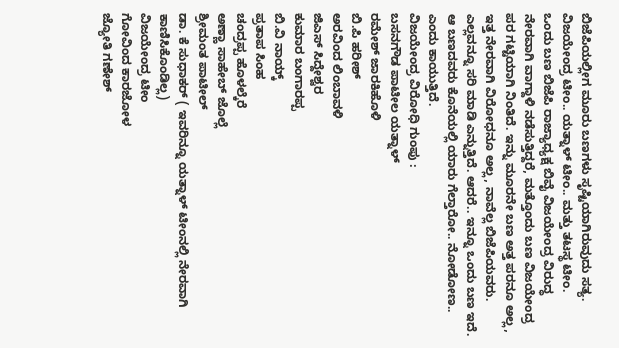ಬಿಜೆಪಿಯಲ್ಲೀಗ ಮೂರು ಬಣಗಳು ಸೃಷ್ಟಿಯಾಗಿರುವುದು ಸತ್ಯ.
ವಿಜಯೇಂದ್ರ ಟೀಂ.. ಯತ್ನಾಳ್ ಟೀಂ.. ಮತ್ತು ತಟಸ್ಥ ಟೀಂ.
ಒಂದು ಬಣ ಬಿಜೆಪಿ ರಾಜ್ಯಾಧ್ಯಕ್ಷ ಬಿವೈ ವಿಜಯೇಂದ್ರ ವಿರುದ್ಧ ನೇರವಾಗಿ ವಾಗ್ದಾಳಿ ನಡೆಸುತ್ತಿದ್ದರೆ, ಮತ್ತೊಂದು ಬಣ ವಿಜಯೇಂದ್ರ ಪರ ಗಟ್ಟಿಯಾಗಿ ನಿಂತಿದೆ. ಇನ್ನು ಮೂರನೇ ಬಣ ಅತ್ತ ಪರನೂ ಅಲ್ಲ, ಇತ್ತ ನೇರವಾಗಿ ವಿರೋಧನೂ ಅಲ್ಲ, ನಾವೆಲ್ಲ ಬಿಜೆಪಿಯವರು. ಎಲ್ಲವನ್ನೂ ಸರಿ ಮಾಡಿ ಎನ್ನುತ್ತಿದೆ. ಆದರೆ.. ಇನ್ನೂ ಒಂದು ಬಣ ಇದೆ. ಆ ಬಣದವರು ಕೊನೆಯಲ್ಲಿ ಯಾರು ಗೆಲ್ತಾರೋ.. ನೋಡೋಣ.. ಎಂದು ಕಾಯುತ್ತಿದೆ.
ವಿಜಯೇಂದ್ರ ವಿರೋಧಿ ಗುಂಪು :
ಬಸನಗೌಡ ಪಾಟೀಲ ಯತ್ನಾಳ್
ರಮೇಶ್ ಜಾರಕಿಹೊಳಿ
ಬಿ.ಪಿ ಹರೀಶ್
ಅರವಿಂದ ಲಿಂಬಾವಳಿ
ಜಿಎಸ್ ಸಿದ್ದೇಶ್ವರ
ಕುಮಾರ ಬಂಗಾರಪ್ಪ
ಬಿ.ವಿ ನಾಯ್ಕ್
ಪ್ರತಾಪ ಸಿಂಹ
ಚಂದ್ರಪ್ಪ ಹೊಳಲ್ಕೆರೆ
ಅಣ್ಣಾ ಸಾಹೇಬ್ ಜೊಲ್ಲೆ
ಶ್ರೀಮಂತ ಪಾಟೀಲ್
ಡಾ. ಕೆ ಸುಧಾಕರ್ ( ಇವರಿನ್ನೂ ಯತ್ನಾಳ್ ಟೀಂನಲ್ಲಿ ನೇರವಾಗಿ ಕಾಣಿಸಿಕೊಂಡಿಲ್ಲ)
ವಿಜಯೇಂದ್ರ ಟೀಂ
ಗೋವಿಂದ ಕಾರಜೋಳ
ಜ್ಯೋತಿ ಗಣೇಶ್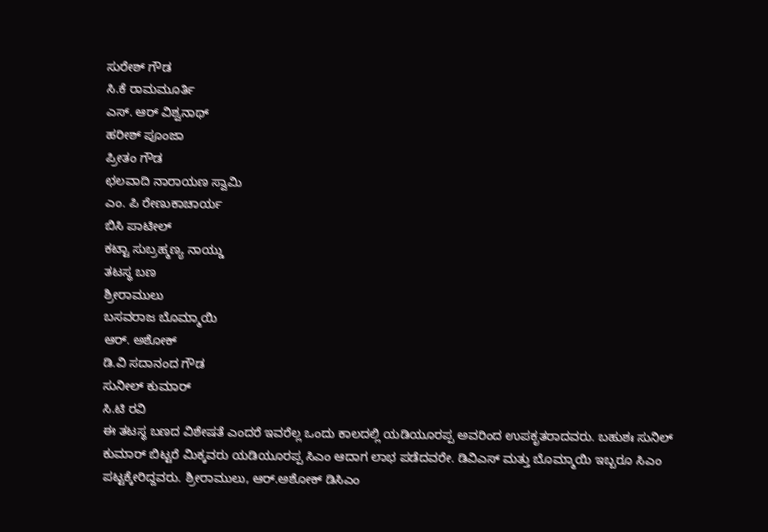ಸುರೇಶ್ ಗೌಡ
ಸಿ.ಕೆ ರಾಮಮೂರ್ತಿ
ಎಸ್. ಆರ್ ವಿಶ್ವನಾಥ್
ಹರೀಶ್ ಪೂಂಜಾ
ಪ್ರೀತಂ ಗೌಡ
ಛಲವಾದಿ ನಾರಾಯಣ ಸ್ವಾಮಿ
ಎಂ. ಪಿ ರೇಣುಕಾಚಾರ್ಯ
ಬಿಸಿ ಪಾಟೀಲ್
ಕಟ್ಟಾ ಸುಬ್ರಹ್ಮಣ್ಯ ನಾಯ್ಡು
ತಟಸ್ಥ ಬಣ
ಶ್ರೀರಾಮುಲು
ಬಸವರಾಜ ಬೊಮ್ಮಾಯಿ
ಆರ್. ಅಶೋಕ್
ಡಿ.ವಿ ಸದಾನಂದ ಗೌಡ
ಸುನೀಲ್ ಕುಮಾರ್
ಸಿ.ಟಿ ರವಿ
ಈ ತಟಸ್ಥ ಬಣದ ವಿಶೇಷತೆ ಎಂದರೆ ಇವರೆಲ್ಲ ಒಂದು ಕಾಲದಲ್ಲಿ ಯಡಿಯೂರಪ್ಪ ಅವರಿಂದ ಉಪಕೃತರಾದವರು. ಬಹುಶಃ ಸುನಿಲ್ ಕುಮಾರ್ ಬಿಟ್ಟರೆ ಮಿಕ್ಕವರು ಯಡಿಯೂರಪ್ಪ ಸಿಎಂ ಆದಾಗ ಲಾಭ ಪಡೆದವರೇ. ಡಿವಿಎಸ್ ಮತ್ತು ಬೊಮ್ಮಾಯಿ ಇಬ್ಬರೂ ಸಿಎಂ ಪಟ್ಟಕ್ಕೇರಿದ್ದವರು. ಶ್ರೀರಾಮುಲು, ಆರ್.ಅಶೋಕ್ ಡಿಸಿಎಂ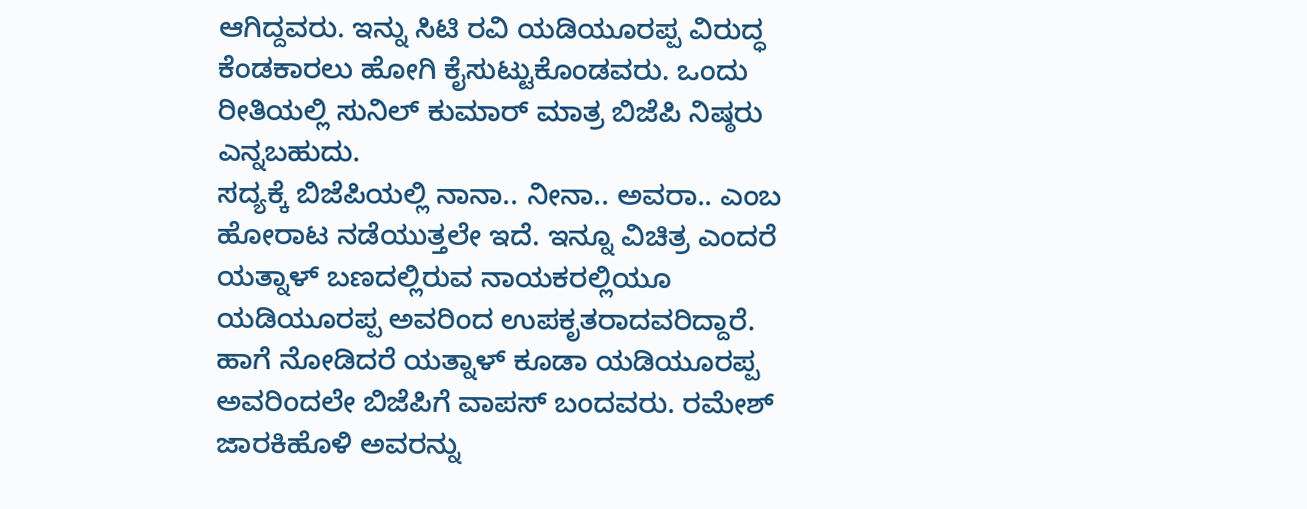ಆಗಿದ್ದವರು. ಇನ್ನು ಸಿಟಿ ರವಿ ಯಡಿಯೂರಪ್ಪ ವಿರುದ್ಧ ಕೆಂಡಕಾರಲು ಹೋಗಿ ಕೈಸುಟ್ಟುಕೊಂಡವರು. ಒಂದು ರೀತಿಯಲ್ಲಿ ಸುನಿಲ್ ಕುಮಾರ್ ಮಾತ್ರ ಬಿಜೆಪಿ ನಿಷ್ಠರು ಎನ್ನಬಹುದು.
ಸದ್ಯಕ್ಕೆ ಬಿಜೆಪಿಯಲ್ಲಿ ನಾನಾ.. ನೀನಾ.. ಅವರಾ.. ಎಂಬ ಹೋರಾಟ ನಡೆಯುತ್ತಲೇ ಇದೆ. ಇನ್ನೂ ವಿಚಿತ್ರ ಎಂದರೆ ಯತ್ನಾಳ್ ಬಣದಲ್ಲಿರುವ ನಾಯಕರಲ್ಲಿಯೂ ಯಡಿಯೂರಪ್ಪ ಅವರಿಂದ ಉಪಕೃತರಾದವರಿದ್ದಾರೆ. ಹಾಗೆ ನೋಡಿದರೆ ಯತ್ನಾಳ್ ಕೂಡಾ ಯಡಿಯೂರಪ್ಪ ಅವರಿಂದಲೇ ಬಿಜೆಪಿಗೆ ವಾಪಸ್ ಬಂದವರು. ರಮೇಶ್ ಜಾರಕಿಹೊಳಿ ಅವರನ್ನು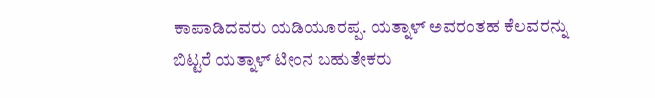ಕಾಪಾಡಿದವರು ಯಡಿಯೂರಪ್ಪ. ಯತ್ನಾಳ್ ಅವರಂತಹ ಕೆಲವರನ್ನು ಬಿಟ್ಟರೆ ಯತ್ನಾಳ್ ಟೀಂನ ಬಹುತೇಕರು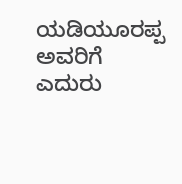ಯಡಿಯೂರಪ್ಪ ಅವರಿಗೆ ಎದುರು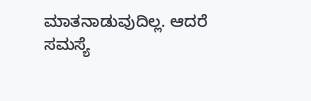ಮಾತನಾಡುವುದಿಲ್ಲ. ಆದರೆ ಸಮಸ್ಯೆ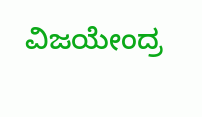ವಿಜಯೇಂದ್ರ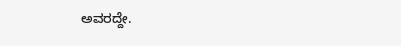ಅವರದ್ದೇ.